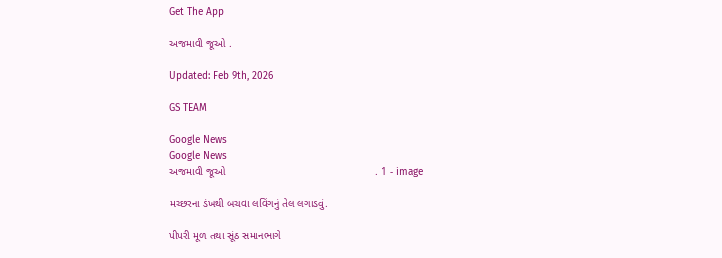Get The App

અજમાવી જૂઓ .

Updated: Feb 9th, 2026

GS TEAM

Google News
Google News
અજમાવી જૂઓ                                                  . 1 - image

મચ્છરના ડંખથી બચવા લવિંગનું તેલ લગાડવું.

પીપરી મૂળ તથા સૂંઠ સમાનભાગે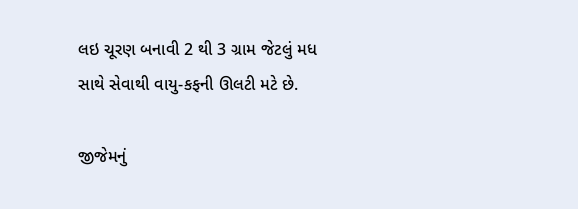લઇ ચૂરણ બનાવી 2 થી 3 ગ્રામ જેટલું મધ સાથે સેવાથી વાયુ-કફની ઊલટી મટે છે.

જીજેમનું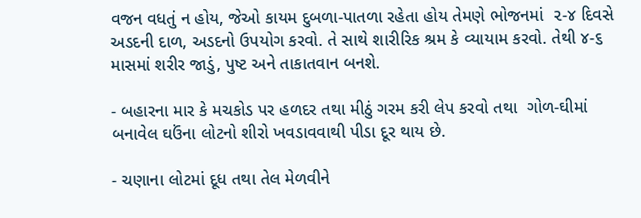વજન વધતું ન હોય, જેઓ કાયમ દુબળા-પાતળા રહેતા હોય તેમણે ભોજનમાં  ૨-૪ દિવસે અડદની દાળ, અડદનો ઉપયોગ કરવો. તે સાથે શારીરિક શ્રમ કે વ્યાયામ કરવો. તેથી ૪-૬ માસમાં શરીર જાડું, પુષ્ટ અને તાકાતવાન બનશે.

- બહારના માર કે મચકોડ પર હળદર તથા મીઠું ગરમ કરી લેપ કરવો તથા  ગોળ-ઘીમાં બનાવેલ ઘઉંના લોટનો શીરો ખવડાવવાથી પીડા દૂર થાય છે.

- ચણાના લોટમાં દૂધ તથા તેલ મેળવીને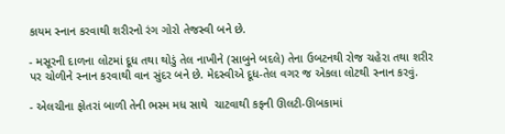કાયમ સ્નાન કરવાથી શરીરનો રંગ ગોરો તેજસ્વી બને છે.

- મસૂરની દાળના લોટમાં દૂધ તથા થોડું તેલ નાખીને (સાબુને બદલે) તેના ઉબટનથી રોજ ચહેરા તથા શરીર પર ચોળીને સ્નાન કરવાથી વાન સુંદર બને છે. મેદસ્વીએ દૂધ-તેલ વગર જ એકલા લોટથી સ્નાન કરવું.

- એલચીના ફોતરાં બાળી તેની ભસ્મ મધ સાથે  ચાટવાથી કફની ઊલટી-ઊબકામાં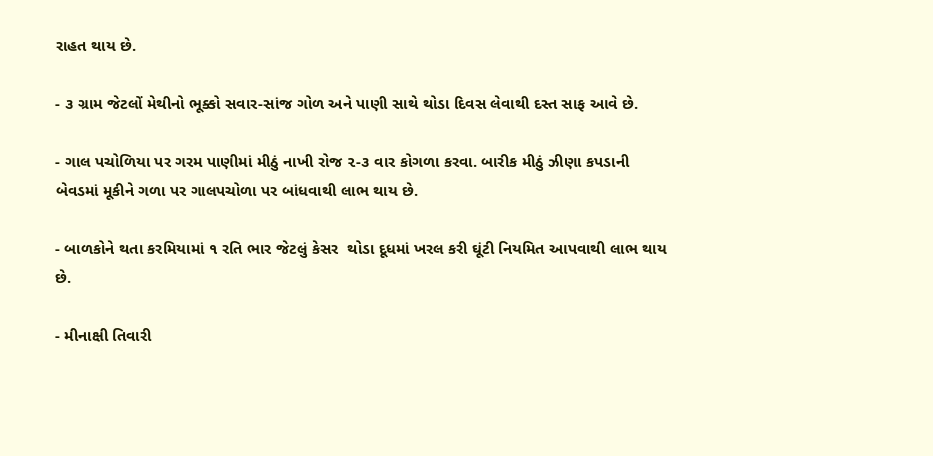રાહત થાય છે.

- ૩ ગ્રામ જેટલોં મેથીનો ભૂક્કો સવાર-સાંજ ગોળ અને પાણી સાથે થોડા દિવસ લેવાથી દસ્ત સાફ આવે છે.

- ગાલ પચોળિયા પર ગરમ પાણીમાં મીઠું નાખી રોજ ૨-૩ વાર કોગળા કરવા. બારીક મીઠું ઝીણા કપડાની બેવડમાં મૂકીને ગળા પર ગાલપચોળા પર બાંધવાથી લાભ થાય છે.

- બાળકોને થતા કરમિયામાં ૧ રતિ ભાર જેટલું કેસર  થોડા દૂધમાં ખરલ કરી ઘૂંટી નિયમિત આપવાથી લાભ થાય છે.

- મીનાક્ષી તિવારી